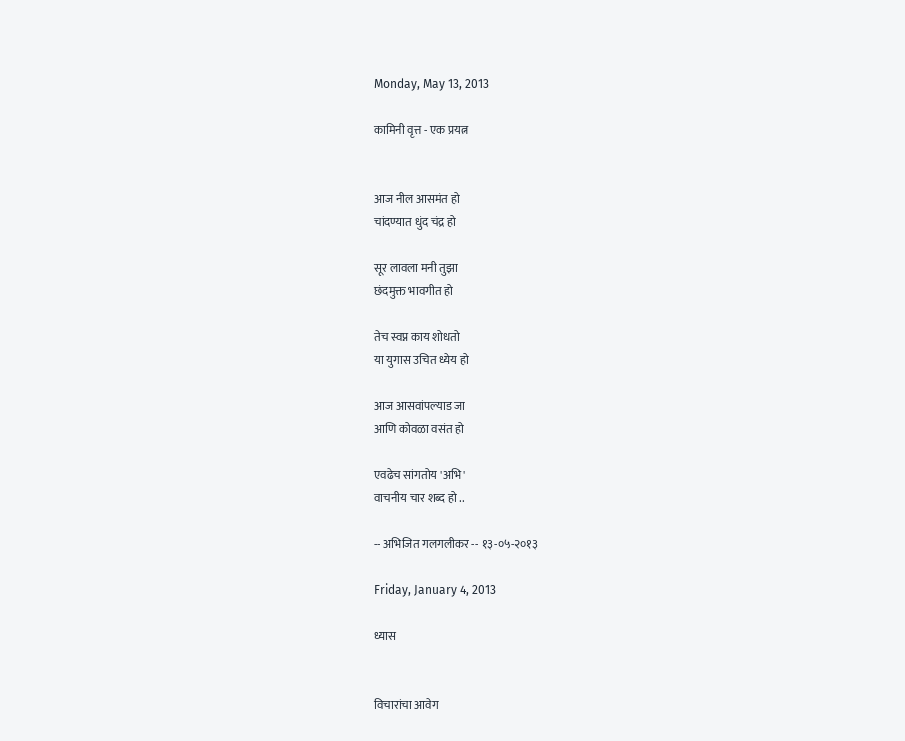Monday, May 13, 2013

कामिनी वृत्त - एक प्रयत्न


आज नील आसमंत हो
चांदण्यात धुंद चंद्र हो

सूर लावला मनी तुझा
छंदमुक्त भावगीत हो

तेच स्वप्न काय शोधतो
या युगास उचित ध्येय हो

आज आसवांपल्याड जा
आणि कोवळा वसंत हो

एवढेच सांगतोय 'अभि'
वाचनीय चार शब्द हो ..

-- अभिजित गलगलीकर -- १३-०५-२०१३

Friday, January 4, 2013

ध्यास


विचारांचा आवेग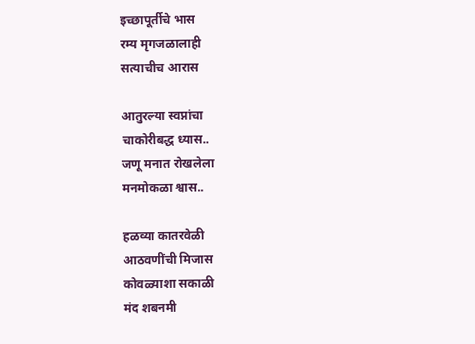इच्छापूर्तीचे भास
रम्य मृगजळालाही
सत्याचीच आरास

आतुरल्या स्वप्नांचा
चाकोरीबद्ध ध्यास..
जणू मनात रोखलेला
मनमोकळा श्वास..

हळव्या कातरवेळी
आठवणींची मिजास
कोवळ्याशा सकाळी
मंद शबनमी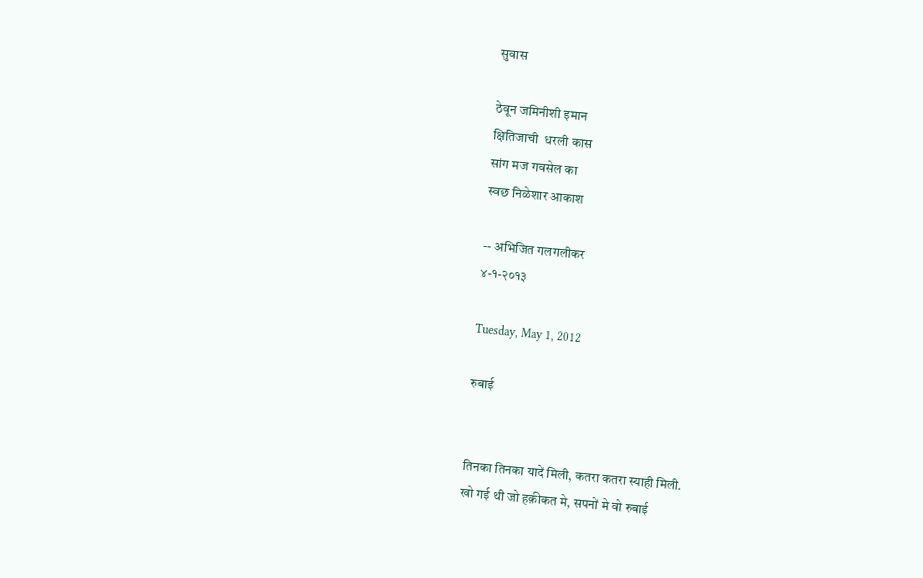सुवास

ठेवून जमिनीशी इमान
क्षितिजाची  धरली कास
सांग मज गवसेल का
स्वछ निळेशार आकाश

-- अभिजित गलगलीकर
४-१-२०१३

Tuesday, May 1, 2012

रुबाई


तिनका तिनका यादें मिली, कतरा कतरा स्याही मिली.
खो गई थी जो हक़ीकत मे, सपनों मे वो रुबाई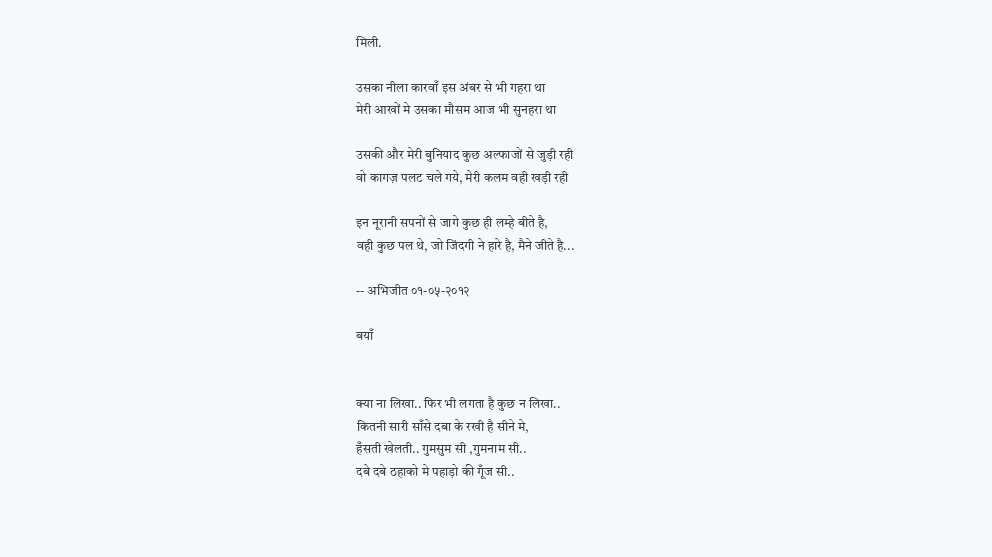मिली.

उसका नीला कारवाँ इस अंबर से भी गहरा था
मेरी आखों मे उसका मौसम आज भी सुनहरा था

उसकी और मेरी बुनियाद कुछ अल्फाजों से जुड़ी रही
वो कागज़ पलट चले गये, मेरी कलम वही खड़ी रही

इन नूरानी सपनों से जागे कुछ ही लम्हे बीते है,
वही कुछ पल थे, जो जिंदगी ने हारे है, मैने जीते है...

-- अभिजीत ०१-०५-२०१२

बयाँ


क्या ना लिखा.. फिर भी लगता है कुछ न लिखा..
कितनी सारी साँसे दबा के रखी है सीने मे,
हँसती खेलती.. गुमसुम सी ,गुमनाम सी..
दबे दबे ठहाको मे पहाड़ो की गूँज सी..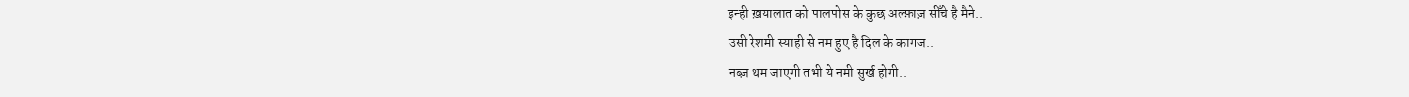इन्ही ख़यालात को पालपोस के कुछ अल्फ़ाज़ सीँचे है मैने..
उसी रेशमी स्याही से नम हुए है दिल के कागज..
नब्ज़ थम जाएगी तभी ये नमी सुर्ख होगी..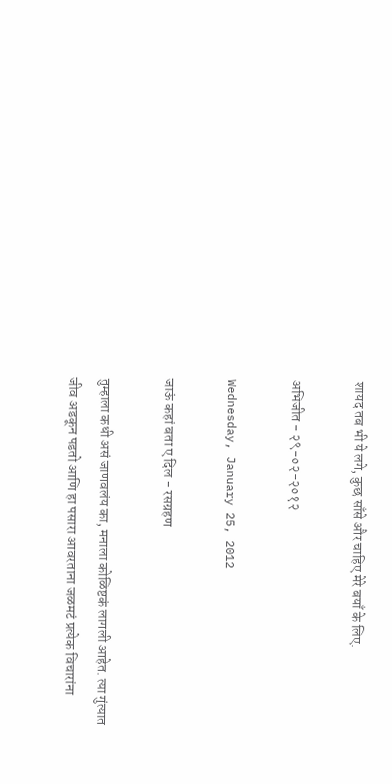शायद तब भी ये लगे, कुछ साँसे और चाहिए मेरे बयाँ के लिए.

अभिजीत - २९-०२-२०१२

Wednesday, January 25, 2012

जाऊं कहां बता ए दिल - रसग्रहण

तुम्हाला कधी असं जाणवलंय का, मनाला कोळिष्टकं लागली आहेत. त्या गुंत्यात जीव अडकून पडतो आणि हा पसारा आवरताना जळमटं प्रत्येक विचारांना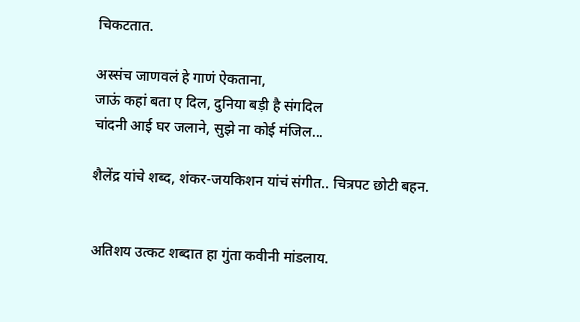चिकटतात.

अस्संच जाणवलं हे गाणं ऐकताना,
जाऊं कहां बता ए दिल, दुनिया बड़ी है संगदिल
चांदनी आई घर जलाने, सुझे ना कोई मंजिल...

शैलेंद्र यांचे शब्द, शंकर-जयकिशन यांचं संगीत.. चित्रपट छोटी बहन.


अतिशय उत्कट शब्दात हा गुंता कवीनी मांडलाय.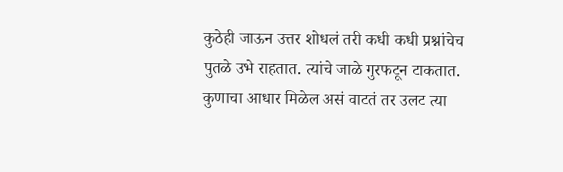कुठेही जाऊन उत्तर शोधलं तरी कधी कधी प्रश्नांचेच पुतळे उभे राहतात. त्यांचे जाळे गुरफटून टाकतात. कुणाचा आधार मिळेल असं वाटतं तर उलट त्या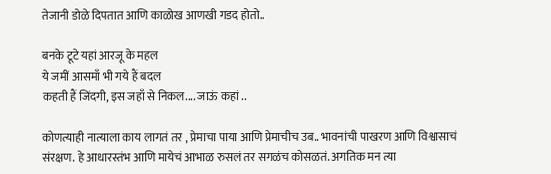तेजानी डोळे दिपतात आणि काळोख आणखी गडद होतो..

बनके टूटे यहां आरजू के महल
ये जमीं आसमाँ भी गये हैं बदल
कहती हैं जिंदगी, इस जहाँ से निकल.... जाऊं कहां ..

कोणत्याही नात्याला काय लागतं तर , प्रेमाचा पाया आणि प्रेमाचीच उब.. भावनांची पाखरण आणि विश्वासाचं संरक्षण. हे आधारस्तंभ आणि मायेचं आभाळ रुसलं तर सगळंच कोसळतं. अगतिक मन त्या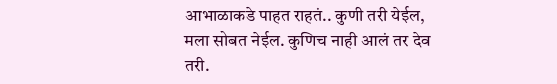आभाळाकडे पाहत राहतं.. कुणी तरी येईल, मला सोबत नेईल. कुणिच नाही आलं तर देव तरी.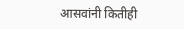आसवांनी कितीही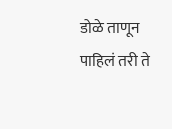डोळे ताणून पाहिलं तरी ते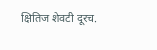क्षितिज शेवटी दूरच.